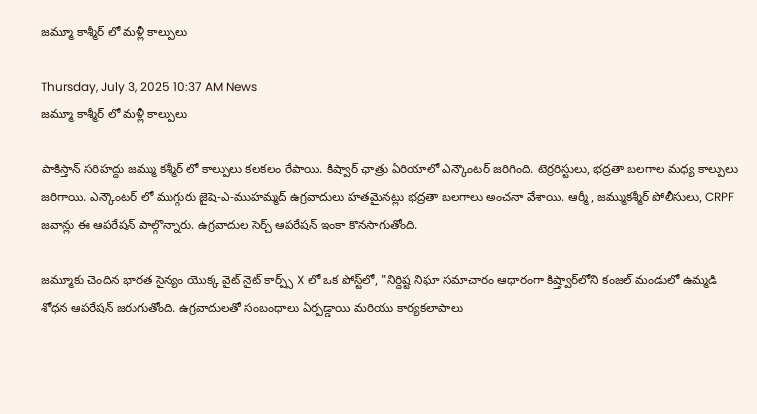జమ్మూ కాశ్మీర్ లో మళ్లీ కాల్పులు

Thursday, July 3, 2025 10:37 AM News
జమ్మూ కాశ్మీర్ లో మళ్లీ కాల్పులు

పాకిస్తాన్ సరిహద్దు జమ్ము కశ్మీర్ లో కాల్పులు కలకలం రేపాయి. కిష్వార్ ఛాత్రు ఏరియాలో ఎన్కౌంటర్ జరిగింది. టెర్రరిస్టులు, భద్రతా బలగాల మధ్య కాల్పులు జరిగాయి. ఎన్కౌంటర్ లో ముగ్గురు జైషె-ఎ-ముహమ్మద్ ఉగ్రవాదులు హతమైనట్లు భద్రతా బలగాలు అంచనా వేశాయి. ఆర్మీ, జమ్ముకశ్మీర్ పోలీసులు, CRPF జవాన్లు ఈ ఆపరేషన్ పాల్గొన్నారు. ఉగ్రవాదుల సెర్చ్ ఆపరేషన్ ఇంకా కొనసాగుతోంది.

జమ్మూకు చెందిన భారత సైన్యం యొక్క వైట్ నైట్ కార్ప్స్ X లో ఒక పోస్ట్‌లో, "నిర్దిష్ట నిఘా సమాచారం ఆధారంగా కిష్త్వార్‌లోని కంజల్ మండులో ఉమ్మడి శోధన ఆపరేషన్ జరుగుతోంది. ఉగ్రవాదులతో సంబంధాలు ఏర్పడ్డాయి మరియు కార్యకలాపాలు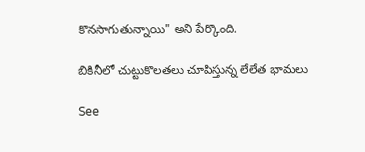కొనసాగుతున్నాయి" అని పేర్కొంది.

బికినీలో చుట్టుకొలతలు చూపిస్తున్న లేలేత భామలు

See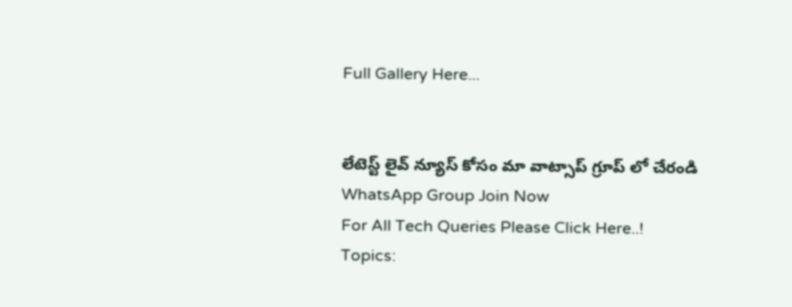Full Gallery Here...


లేటెస్ట్ లైవ్ న్యూస్ కోసం మా వాట్సాప్ గ్రూప్ లో చేరండి
WhatsApp Group Join Now
For All Tech Queries Please Click Here..!
Topics: